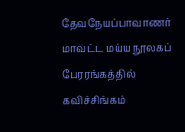தேவநேயப்பாவாணர் மாவட்ட மய்ய நூலகப் பேரரங்கத்தில் கவிச்சிங்கம்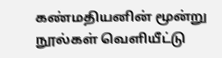கண்மதியனின் மூன்று நூல்கள் வெளியீட்டு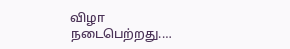விழா நடைபெற்றது.…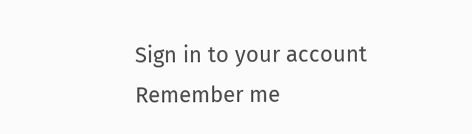Sign in to your account
Remember me